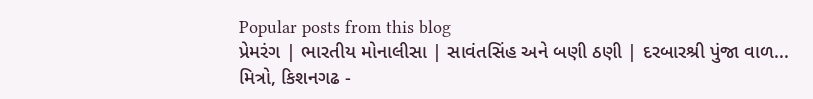Popular posts from this blog
પ્રેમરંગ | ભારતીય મોનાલીસા | સાવંતસિંહ અને બણી ઠણી | દરબારશ્રી પુંજા વાળ...
મિત્રો, કિશનગઢ -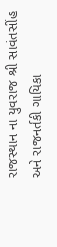રાજસ્થાન ના યુવરાજ શ્રી સાવંતસીંહ અને રાજનર્તકી ગાયિકા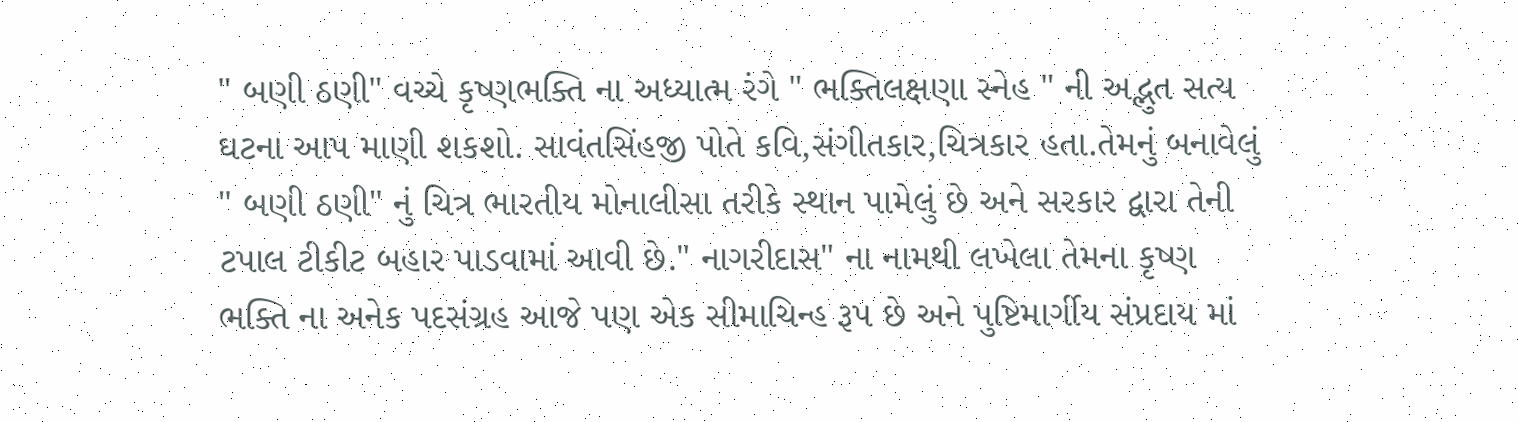" બણી ઠણી" વચ્ચે કૃષ્ણભક્તિ ના અધ્યાત્મ રંગે " ભક્તિલક્ષણા સ્નેહ " ની અદ્ભુત સત્ય ઘટના આપ માણી શકશો. સાવંતસિંહજી પોતે કવિ,સંગીતકાર,ચિત્રકાર હતા.તેમનું બનાવેલું " બણી ઠણી" નું ચિત્ર ભારતીય મોનાલીસા તરીકે સ્થાન પામેલું છે અને સરકાર દ્વારા તેની ટપાલ ટીકીટ બહાર પાડવામાં આવી છે." નાગરીદાસ" ના નામથી લખેલા તેમના કૃષ્ણ ભક્તિ ના અનેક પદસંગ્રહ આજે પણ એક સીમાચિન્હ રૂપ છે અને પુષ્ટિમાર્ગીય સંપ્રદાય માં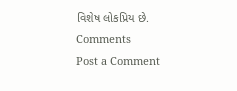વિશેષ લોકપ્રિય છે.
Comments
Post a Comment